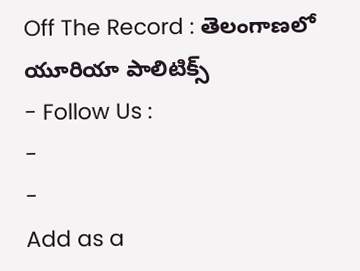Off The Record : తెలంగాణలో యూరియా పాలిటిక్స్
- Follow Us :
-
-
Add as a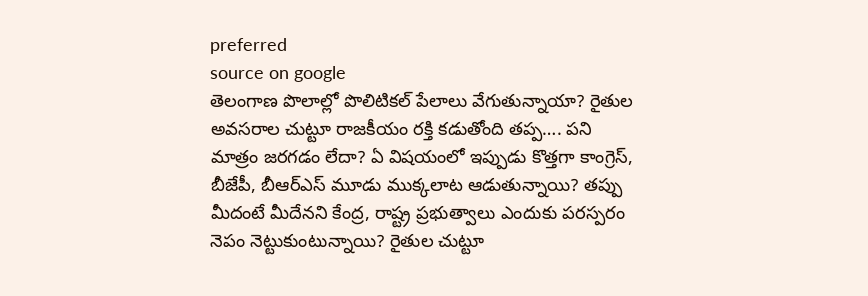preferred
source on google
తెలంగాణ పొలాల్లో పొలిటికల్ పేలాలు వేగుతున్నాయా? రైతుల అవసరాల చుట్టూ రాజకీయం రక్తి కడుతోంది తప్ప…. పని మాత్రం జరగడం లేదా? ఏ విషయంలో ఇప్పుడు కొత్తగా కాంగ్రెస్, బీజేపీ, బీఆర్ఎస్ మూడు ముక్కలాట ఆడుతున్నాయి? తప్పు మీదంటే మీదేనని కేంద్ర, రాష్ట్ర ప్రభుత్వాలు ఎందుకు పరస్పరం నెపం నెట్టుకుంటున్నాయి? రైతుల చుట్టూ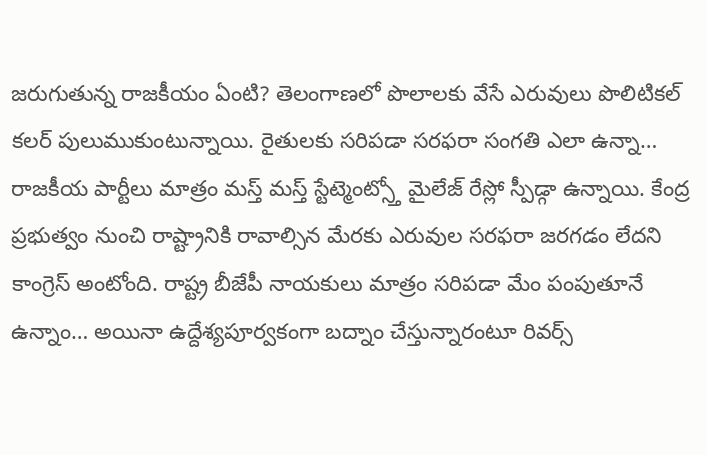జరుగుతున్న రాజకీయం ఏంటి? తెలంగాణలో పొలాలకు వేసే ఎరువులు పొలిటికల్ కలర్ పులుముకుంటున్నాయి. రైతులకు సరిపడా సరఫరా సంగతి ఎలా ఉన్నా… రాజకీయ పార్టీలు మాత్రం మస్త్ మస్త్ స్టేట్మెంట్స్తో మైలేజ్ రేస్లో స్పీడ్గా ఉన్నాయి. కేంద్ర ప్రభుత్వం నుంచి రాష్ట్రానికి రావాల్సిన మేరకు ఎరువుల సరఫరా జరగడం లేదని కాంగ్రెస్ అంటోంది. రాష్ట్ర బీజేపీ నాయకులు మాత్రం సరిపడా మేం పంపుతూనే ఉన్నాం… అయినా ఉద్దేశ్యపూర్వకంగా బద్నాం చేస్తున్నారంటూ రివర్స్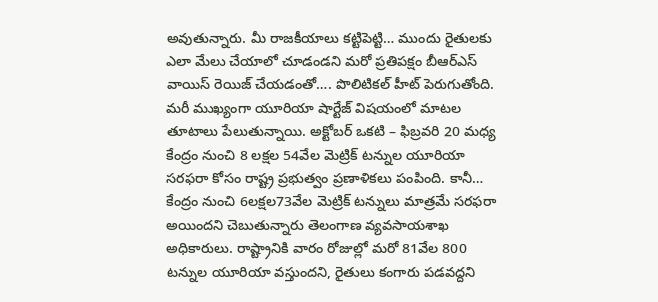అవుతున్నారు. మీ రాజకీయాలు కట్టిపెట్టి… ముందు రైతులకు ఎలా మేలు చేయాలో చూడండని మరో ప్రతిపక్షం బీఆర్ఎస్ వాయిస్ రెయిజ్ చేయడంతో…. పొలిటికల్ హీట్ పెరుగుతోంది. మరీ ముఖ్యంగా యూరియా షార్టేజ్ విషయంలో మాటల తూటాలు పేలుతున్నాయి. అక్టోబర్ ఒకటి – ఫిబ్రవరి 20 మధ్య కేంద్రం నుంచి 8 లక్షల 54వేల మెట్రిక్ టన్నుల యూరియా సరఫరా కోసం రాష్ట్ర ప్రభుత్వం ప్రణాళికలు పంపింది. కానీ… కేంద్రం నుంచి 6లక్షల73వేల మెట్రిక్ టన్నులు మాత్రమే సరఫరా అయిందని చెబుతున్నారు తెలంగాణ వ్యవసాయశాఖ అధికారులు. రాష్ట్రానికి వారం రోజుల్లో మరో 81వేల 800 టన్నుల యూరియా వస్తుందని, రైతులు కంగారు పడవద్దని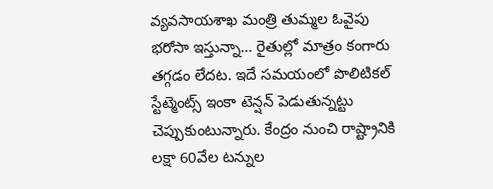వ్యవసాయశాఖ మంత్రి తుమ్మల ఓవైపు భరోసా ఇస్తున్నా… రైతుల్లో మాత్రం కంగారు తగ్గడం లేదట. ఇదే సమయంలో పొలిటికల్ స్టేట్మెంట్స్ ఇంకా టెన్షన్ పెడుతున్నట్టు చెప్పుకుంటున్నారు. కేంద్రం నుంచి రాష్ట్రానికి లక్షా 60వేల టన్నుల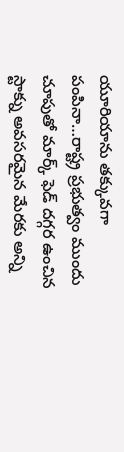యూరియాను తక్కువగా పంపినా…రాష్ట్ర ప్రభుత్వం ముందు చూపుతో మార్క్ ఫెడ్ దగ్గర ఉంచిన స్టాక్ను అవసరమైన మేరకు అన్ని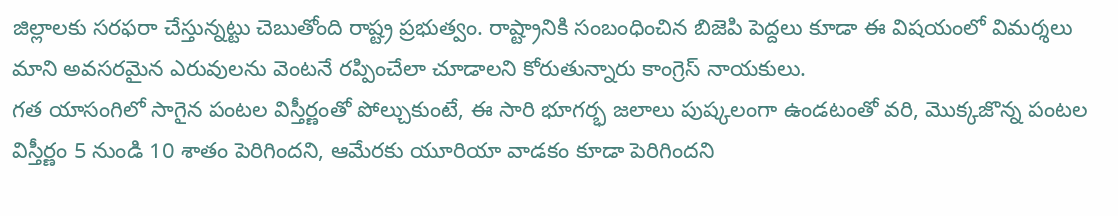జిల్లాలకు సరఫరా చేస్తున్నట్టు చెబుతోంది రాష్ట్ర ప్రభుత్వం. రాష్ట్రానికి సంబంధించిన బిజెపి పెద్దలు కూడా ఈ విషయంలో విమర్శలు మాని అవసరమైన ఎరువులను వెంటనే రప్పించేలా చూడాలని కోరుతున్నారు కాంగ్రెస్ నాయకులు.
గత యాసంగిలో సాగైన పంటల విస్తీర్ణంతో పోల్చుకుంటే, ఈ సారి భూగర్భ జలాలు పుష్కలంగా ఉండటంతో వరి, మొక్కజొన్న పంటల విస్తీర్ణం 5 నుండి 10 శాతం పెరిగిందని, ఆమేరకు యూరియా వాడకం కూడా పెరిగిందని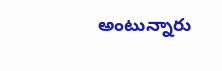అంటున్నారు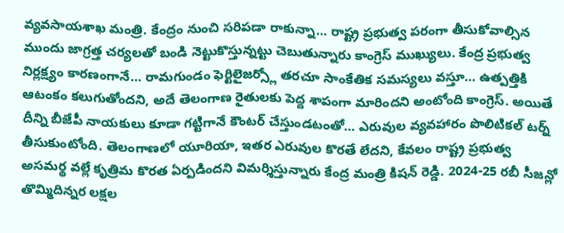వ్యవసాయశాఖ మంత్రి. కేంద్రం నుంచి సరిపడా రాకున్నా… రాష్ట్ర ప్రభుత్వ పరంగా తీసుకోవాల్సిన ముందు జాగ్రత్త చర్యలతో బండి నెట్టుకొస్తున్నట్టు చెబుతున్నారు కాంగ్రెస్ ముఖ్యులు. కేంద్ర ప్రభుత్వ నిర్లక్ష్యం కారణంగానే… రామగుండం ఫెర్టిలైజర్స్లో తరచూ సాంకేతిక సమస్యలు వస్తూ… ఉత్పత్తికి ఆటంకం కలుగుతోందని, అదే తెలంగాణ రైతులకు పెద్ద శాపంగా మారిందని అంటోంది కాంగ్రెస్. అయితే దీన్ని బీజేపీ నాయకులు కూడా గట్టిగానే కౌంటర్ చేస్తుండటంతో… ఎరువుల వ్యవహారం పొలిటికల్ టర్న్ తీసుకుంటోంది. తెలంగాణలో యూరియా, ఇతర ఎరువుల కొరతే లేదని, కేవలం రాష్ట్ర ప్రభుత్వ అసమర్థ వల్లే కృత్రిమ కొరత ఏర్పడిందని విమర్శిస్తున్నారు కేంద్ర మంత్రి కిషన్ రెడ్డి. 2024-25 రబీ సీజన్లో తొమ్మిదిన్నర లక్షల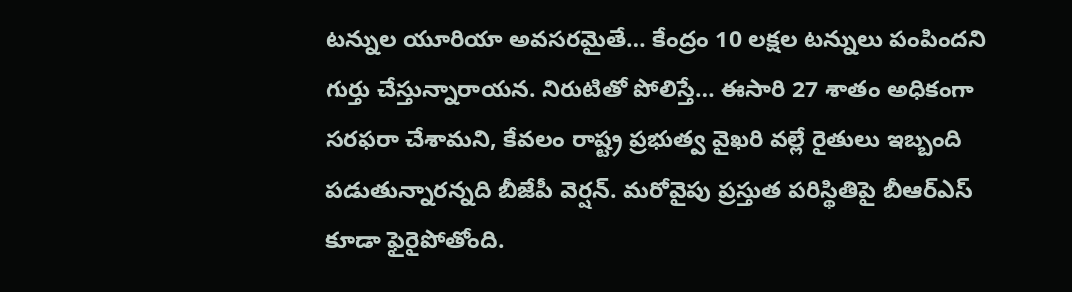టన్నుల యూరియా అవసరమైతే… కేంద్రం 10 లక్షల టన్నులు పంపిందని గుర్తు చేస్తున్నారాయన. నిరుటితో పోలిస్తే… ఈసారి 27 శాతం అధికంగా సరఫరా చేశామని, కేవలం రాష్ట్ర ప్రభుత్వ వైఖరి వల్లే రైతులు ఇబ్బంది పడుతున్నారన్నది బీజేపీ వెర్షన్. మరోవైపు ప్రస్తుత పరిస్థితిపై బీఆర్ఎస్ కూడా ఫైరైపోతోంది.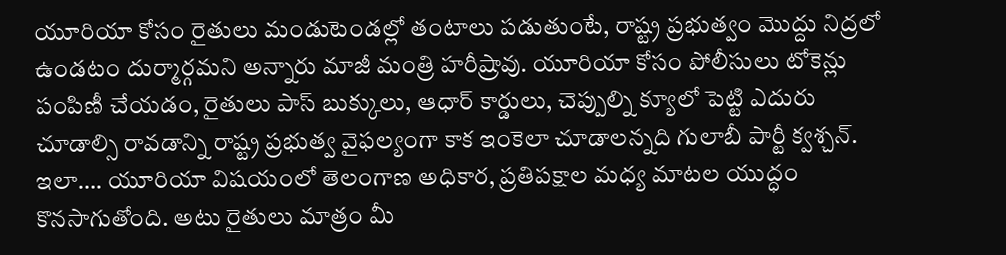యూరియా కోసం రైతులు మండుటెండల్లో తంటాలు పడుతుంటే, రాష్ట్ర ప్రభుత్వం మొద్దు నిద్రలో ఉండటం దుర్మార్గమని అన్నారు మాజీ మంత్రి హరీష్రావు. యూరియా కోసం పోలీసులు టోకెన్లు పంపిణీ చేయడం, రైతులు పాస్ బుక్కులు, ఆధార్ కార్డులు, చెప్పుల్ని క్యూలో పెట్టి ఎదురు చూడాల్సి రావడాన్ని రాష్ట్ర ప్రభుత్వ వైఫల్యంగా కాక ఇంకెలా చూడాలన్నది గులాబీ పార్టీ క్వశ్చన్. ఇలా…. యూరియా విషయంలో తెలంగాణ అధికార, ప్రతిపక్షాల మధ్య మాటల యుద్ధం కొనసాగుతోంది. అటు రైతులు మాత్రం మీ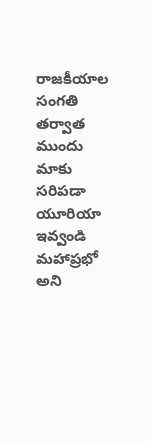రాజకీయాల సంగతి తర్వాత ముందు మాకు సరిపడా యూరియా ఇవ్వండి మహాప్రభో అని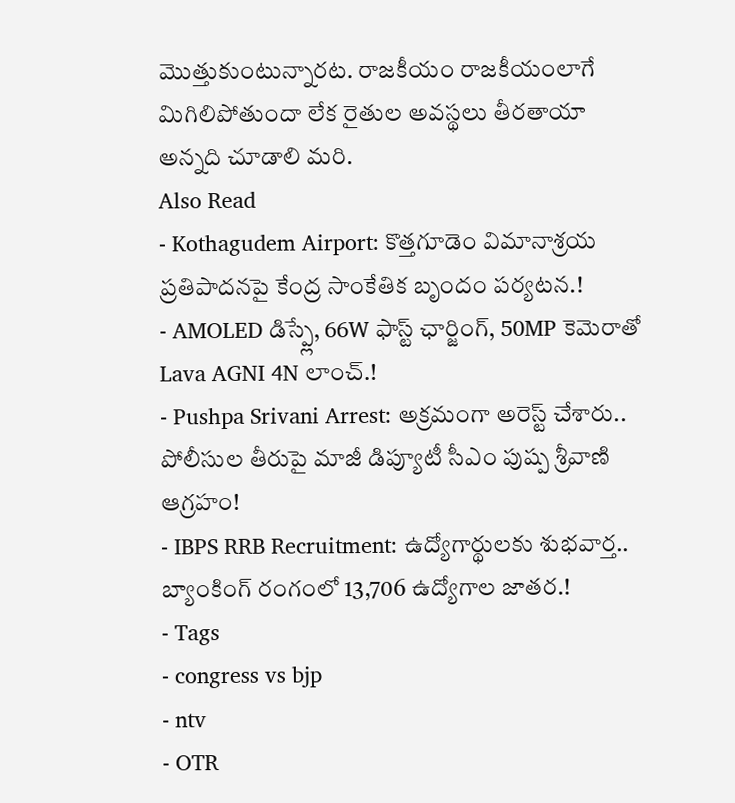మొత్తుకుంటున్నారట. రాజకీయం రాజకీయంలాగే మిగిలిపోతుందా లేక రైతుల అవస్థలు తీరతాయా అన్నది చూడాలి మరి.
Also Read
- Kothagudem Airport: కొత్తగూడెం విమానాశ్రయ ప్రతిపాదనపై కేంద్ర సాంకేతిక బృందం పర్యటన.!
- AMOLED డిస్ప్లే, 66W ఫాస్ట్ ఛార్జింగ్, 50MP కెమెరాతో Lava AGNI 4N లాంచ్.!
- Pushpa Srivani Arrest: అక్రమంగా అరెస్ట్ చేశారు.. పోలీసుల తీరుపై మాజీ డిప్యూటీ సీఎం పుష్ప శ్రీవాణి ఆగ్రహం!
- IBPS RRB Recruitment: ఉద్యోగార్థులకు శుభవార్త.. బ్యాంకింగ్ రంగంలో 13,706 ఉద్యోగాల జాతర.!
- Tags
- congress vs bjp
- ntv
- OTR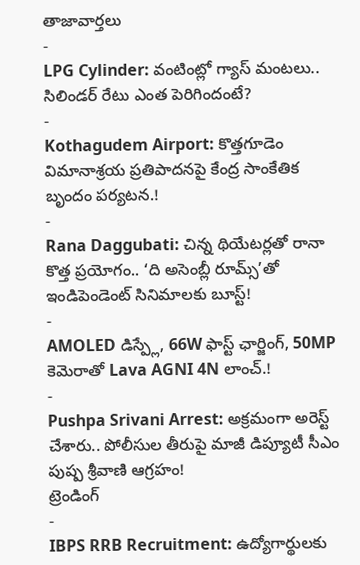తాజావార్తలు
-
LPG Cylinder: వంటింట్లో గ్యాస్ మంటలు.. సిలిండర్ రేటు ఎంత పెరిగిందంటే?
-
Kothagudem Airport: కొత్తగూడెం విమానాశ్రయ ప్రతిపాదనపై కేంద్ర సాంకేతిక బృందం పర్యటన.!
-
Rana Daggubati: చిన్న థియేటర్లతో రానా కొత్త ప్రయోగం.. ‘ది అసెంబ్లీ రూమ్స్’తో ఇండిపెండెంట్ సినిమాలకు బూస్ట్!
-
AMOLED డిస్ప్లే, 66W ఫాస్ట్ ఛార్జింగ్, 50MP కెమెరాతో Lava AGNI 4N లాంచ్.!
-
Pushpa Srivani Arrest: అక్రమంగా అరెస్ట్ చేశారు.. పోలీసుల తీరుపై మాజీ డిప్యూటీ సీఎం పుష్ప శ్రీవాణి ఆగ్రహం!
ట్రెండింగ్
-
IBPS RRB Recruitment: ఉద్యోగార్థులకు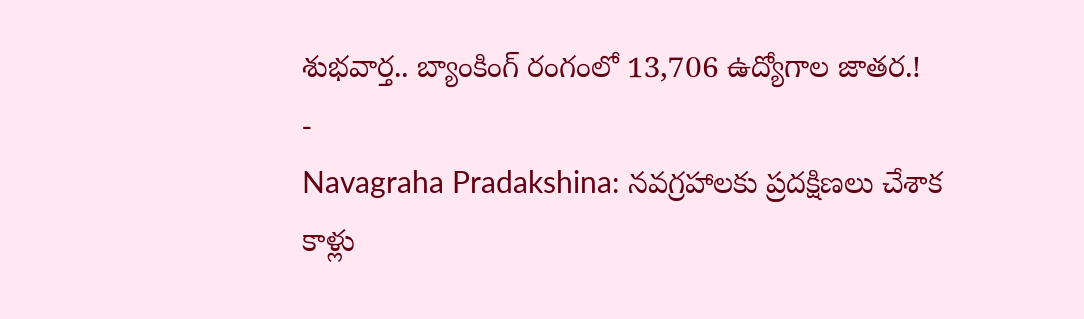శుభవార్త.. బ్యాంకింగ్ రంగంలో 13,706 ఉద్యోగాల జాతర.!
-
Navagraha Pradakshina: నవగ్రహాలకు ప్రదక్షిణలు చేశాక కాళ్లు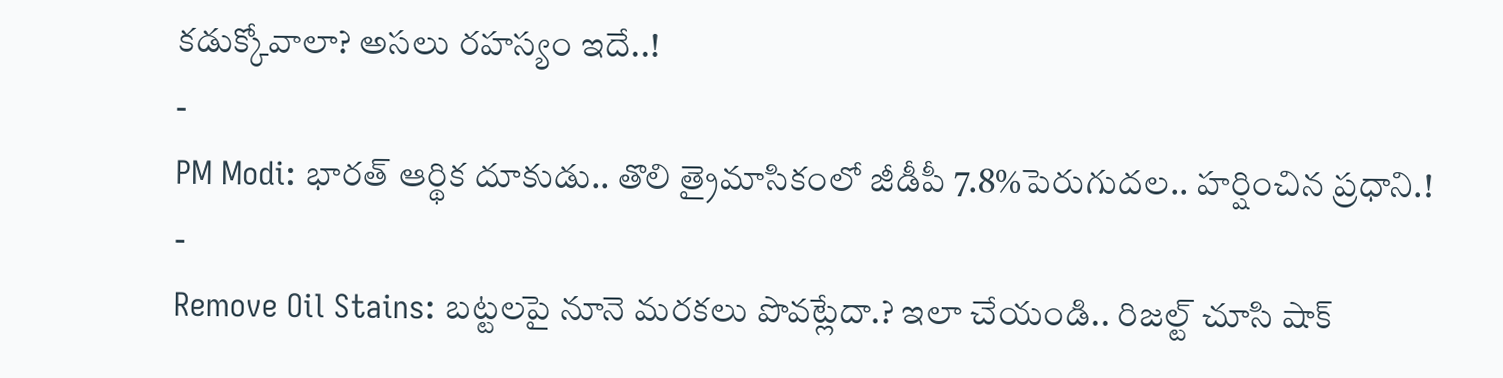కడుక్కోవాలా? అసలు రహస్యం ఇదే..!
-
PM Modi: భారత్ ఆర్థిక దూకుడు.. తొలి త్రైమాసికంలో జీడీపీ 7.8%పెరుగుదల.. హర్షించిన ప్రధాని.!
-
Remove Oil Stains: బట్టలపై నూనె మరకలు పొవట్లేదా.? ఇలా చేయండి.. రిజల్ట్ చూసి షాక్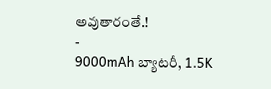అవుతారంతే.!
-
9000mAh బ్యాటరీ, 1.5K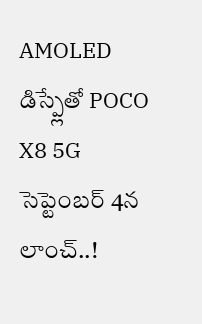AMOLED డిస్ప్లేతో POCO X8 5G సెప్టెంబర్ 4న లాంచ్..!